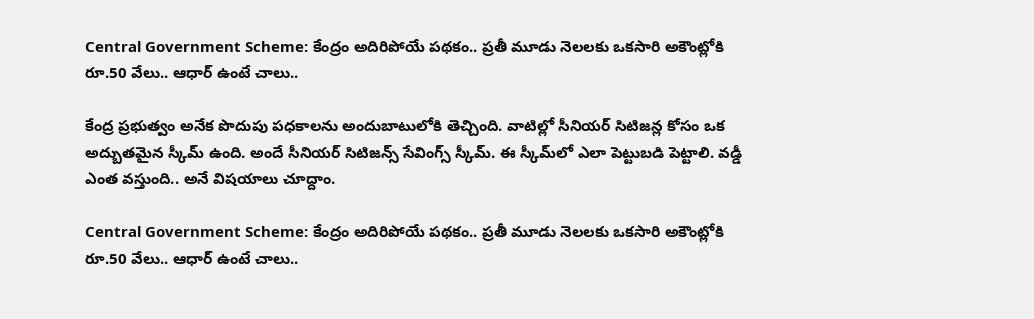Central Government Scheme: కేంద్రం అదిరిపోయే పథకం.. ప్రతీ మూడు నెలలకు ఒకసారి అకౌంట్లోకి రూ.50 వేలు.. ఆధార్ ఉంటే చాలు..

కేంద్ర ప్రభుత్వం అనేక పొదుపు పధకాలను అందుబాటులోకి తెచ్చింది. వాటిల్లో సీనియర్ సిటిజన్ల కోసం ఒక అద్బుతమైన స్కీమ్ ఉంది. అందే సీనియర్ సిటిజన్స్ సేవింగ్స్ స్కీమ్. ఈ స్కీమ్‌లో ఎలా పెట్టుబడి పెట్టాలి. వడ్డీ ఎంత వస్తుంది.. అనే విషయాలు చూద్దాం.

Central Government Scheme: కేంద్రం అదిరిపోయే పథకం.. ప్రతీ మూడు నెలలకు ఒకసారి అకౌంట్లోకి రూ.50 వేలు.. ఆధార్ ఉంటే చాలు..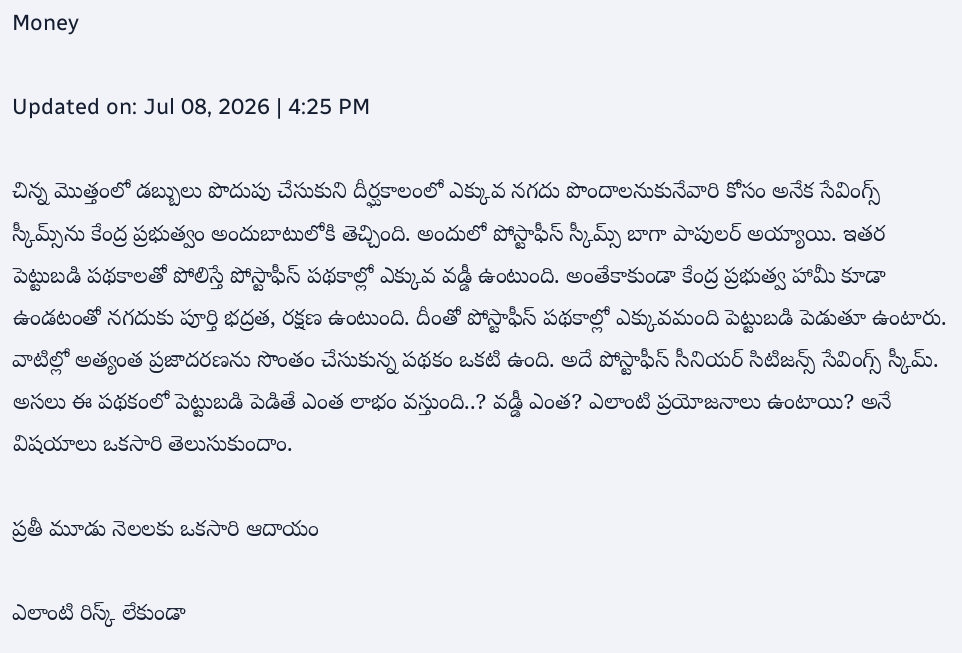Money

Updated on: Jul 08, 2026 | 4:25 PM

చిన్న మొత్తంలో డబ్బులు పొదుపు చేసుకుని దీర్ఘకాలంలో ఎక్కువ నగదు పొందాలనుకునేవారి కోసం అనేక సేవింగ్స్ స్కీమ్స్‌ను కేంద్ర ప్రభుత్వం అందుబాటులోకి తెచ్చింది. అందులో పోస్టాఫీస్ స్కీమ్స్ బాగా పాపులర్ అయ్యాయి. ఇతర పెట్టుబడి పథకాలతో పోలిస్తే పోస్టాఫీస్ పథకాల్లో ఎక్కువ వడ్డీ ఉంటుంది. అంతేకాకుండా కేంద్ర ప్రభుత్వ హామీ కూడా ఉండటంతో నగదుకు పూర్తి భద్రత, రక్షణ ఉంటుంది. దీంతో పోస్టాఫీస్ పథకాల్లో ఎక్కువమంది పెట్టుబడి పెడుతూ ఉంటారు. వాటిల్లో అత్యంత ప్రజాదరణను సొంతం చేసుకున్న పథకం ఒకటి ఉంది. అదే పోస్టాఫీస్ సీనియర్ సిటిజన్స్ సేవింగ్స్ స్కీమ్. అసలు ఈ పథకంలో పెట్టుబడి పెడితే ఎంత లాభం వస్తుంది..? వడ్డీ ఎంత? ఎలాంటి ప్రయోజనాలు ఉంటాయి? అనే విషయాలు ఒకసారి తెలుసుకుందాం.

ప్రతీ మూడు నెలలకు ఒకసారి ఆదాయం

ఎలాంటి రిస్క్ లేకుండా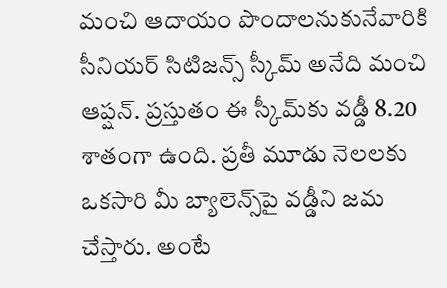మంచి ఆదాయం పొందాలనుకునేవారికి సీనియర్ సిటిజన్స్ స్కీమ్ అనేది మంచి ఆప్షన్. ప్రస్తుతం ఈ స్కీమ్‌కు వడ్డీ 8.20 శాతంగా ఉంది. ప్రతీ మూడు నెలలకు ఒకసారి మీ బ్యాలెన్స్‌పై వడ్డీని జమ చేస్తారు. అంటే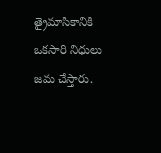త్రైమాసికానికి ఒకసారి నిధులు జమ చేస్తారు.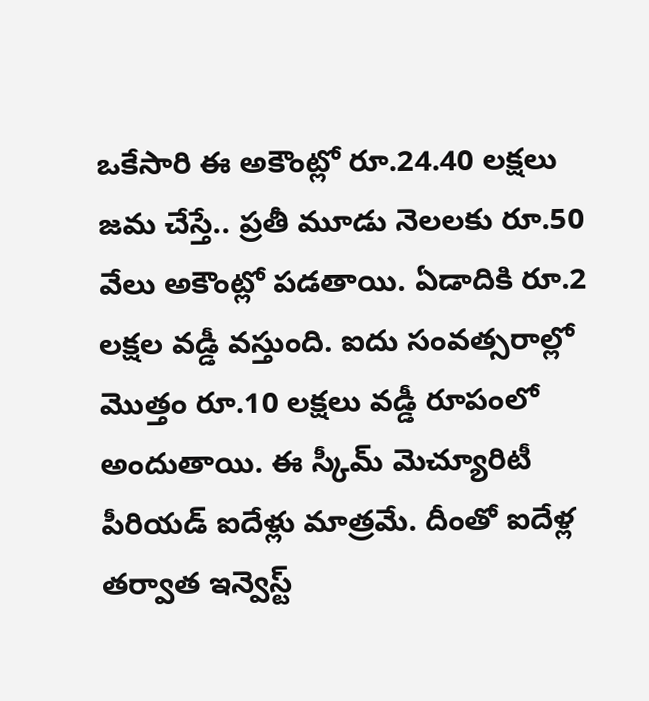ఒకేసారి ఈ అకౌంట్లో రూ.24.40 లక్షలు జమ చేస్తే.. ప్రతీ మూడు నెలలకు రూ.50 వేలు అకౌంట్లో పడతాయి. ఏడాదికి రూ.2 లక్షల వడ్డీ వస్తుంది. ఐదు సంవత్సరాల్లో మొత్తం రూ.10 లక్షలు వడ్డీ రూపంలో అందుతాయి. ఈ స్కీమ్ మెచ్యూరిటీ పీరియడ్ ఐదేళ్లు మాత్రమే. దీంతో ఐదేళ్ల తర్వాత ఇన్వెస్ట్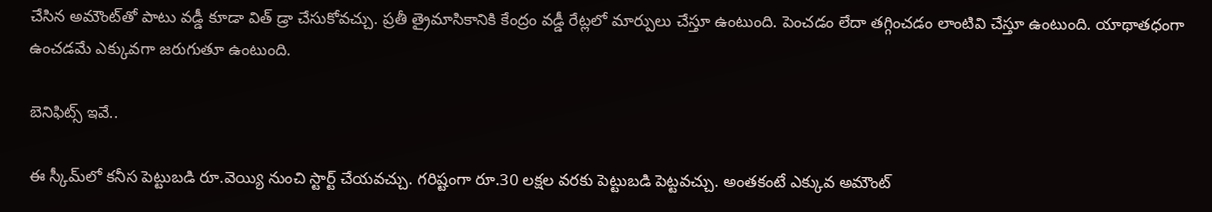చేసిన అమౌంట్‌తో పాటు వడ్డీ కూడా విత్ డ్రా చేసుకోవచ్చు. ప్రతీ త్రైమాసికానికి కేంద్రం వడ్డీ రేట్లలో మార్పులు చేస్తూ ఉంటుంది. పెంచడం లేదా తగ్గించడం లాంటివి చేస్తూ ఉంటుంది. యాథాతధంగా ఉంచడమే ఎక్కువగా జరుగుతూ ఉంటుంది.

బెనిఫిట్స్ ఇవే..

ఈ స్కీమ్‌లో కనీస పెట్టుబడి రూ.వెయ్యి నుంచి స్టార్ట్ చేయవచ్చు. గరిష్టంగా రూ.30 లక్షల వరకు పెట్టుబడి పెట్టవచ్చు. అంతకంటే ఎక్కువ అమౌంట్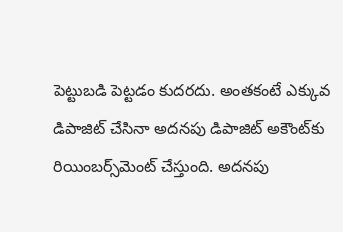పెట్టుబడి పెట్టడం కుదరదు. అంతకంటే ఎక్కువ డిపాజిట్ చేసినా అదనపు డిపాజిట్ అకౌంట్‌కు రియింబర్స్‌మెంట్ చేస్తుంది. అదనపు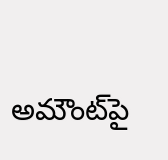అమౌంట్‌పై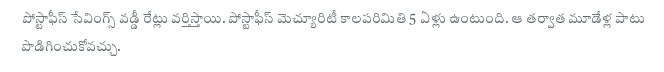పోస్టాఫీస్ సేవింగ్స్ వడ్డీ రేట్లు వర్తిస్తాయి. పోస్టాఫీస్ మెచ్యూరిటీ కాలపరిమితి 5 ఏళ్లు ఉంటుంది. ఆ తర్వాత మూడేళ్ల పాటు పొడిగించుకోవచ్చు.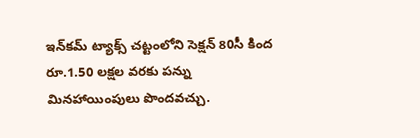ఇన్‌కమ్ ట్యాక్స్ చట్టంలోని సెక్షన్ 80సీ కింద రూ.1.50 లక్షల వరకు పన్ను మినహాయింపులు పొందవచ్చు.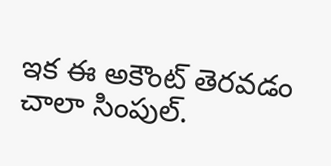ఇక ఈ అకౌంట్ తెరవడం చాలా సింపుల్.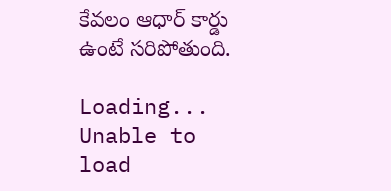కేవలం ఆధార్ కార్డు ఉంటే సరిపోతుంది.

Loading...
Unable to load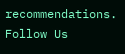recommendations.
Follow Us